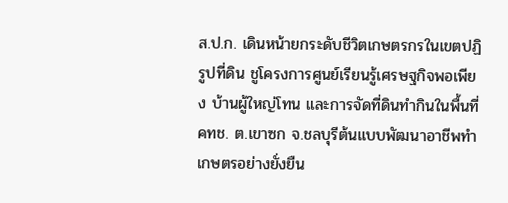ส.ป.ก. เดินหน้ายกระดับชีวิตเกษตรกรในเขตปฏิรูปที่ดิน ชูโครงการศูนย์เรียนรู้เศรษฐกิจพอเพียง บ้านผู้ใหญ่โทน และการจัดที่ดินทำกินในพื้นที่ คทช. ต.เขาซก จ.ชลบุรีต้นแบบพัฒนาอาชีพทำเกษตรอย่างยั่งยืน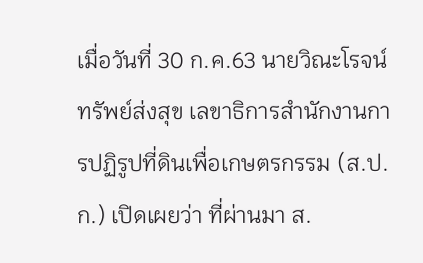เมื่อวันที่ 30 ก.ค.63 นายวิณะโรจน์ ทรัพย์ส่งสุข เลขาธิการสำนักงานการปฏิรูปที่ดินเพื่อเกษตรกรรม (ส.ป.ก.) เปิดเผยว่า ที่ผ่านมา ส.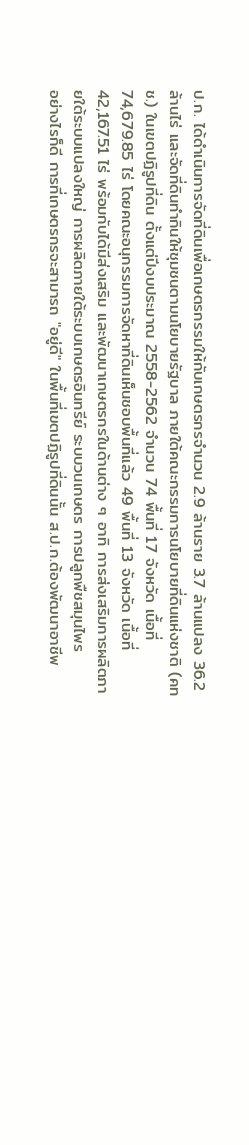ป.ก. ได้ดำเนินการจัดที่ดินเพื่อเกษตรกรรมให้กับเกษตรกรจำนวน 2.9 ล้านราย 3.7 ล้านแปลง 36.2 ล้านไร่ และจัดที่ดินทำกินให้ชุมชนตามนโยบายรัฐบาล ภายใต้คณะกรรมการนโยบายที่ดินแห่งชาติ (คทช.) ในเขตปฏิรูปที่ดิน ตั้งแต่ปีงบประมาณ 2558-2562 จำนวน 74 พื้นที่ 17 จังหวัด เนื้อที่ 74,679.85 ไร่ โดยคณะอนุกรรมการจัดหาที่ดินเห็นชอบพื้นที่แล้ว 49 พื้นที่ 13 จังหวัด เนื้อที่ 42,167.51 ไร่ พร้อมกับได้มีส่งเสริม และพัฒนาเกษตรกรในด้านต่าง ๆ อาทิ การส่งเสริมการผลิตภายใต้ระบบแปลงใหญ่ การผลิตภายใต้ระบบเกษตรอินทรีย์ ระบบวนเกษตร การปลูกพืชสมุนไพร
อย่างไรก็ดี การที่เกษตรกรจะสามารถ "อยู่ดี" ในพื้นที่เขตปฏิรูปที่ดินนั้น ส.ป.ก.ต้องพัฒนาอาชีพ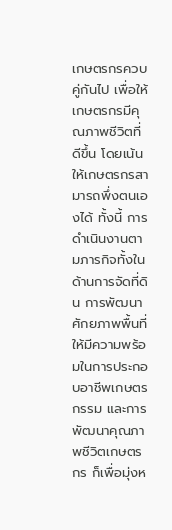เกษตรกรควบคู่กันไป เพื่อให้เกษตรกรมีคุณภาพชีวิตที่ดีขึ้น โดยเน้นให้เกษตรกรสามารถพึ่งตนเองได้ ทั้งนี้ การดำเนินงานตามภารกิจทั้งในด้านการจัดที่ดิน การพัฒนาศักยภาพพื้นที่ให้มีความพร้อมในการประกอบอาชีพเกษตรกรรม และการพัฒนาคุณภาพชีวิตเกษตรกร ก็เพื่อมุ่งห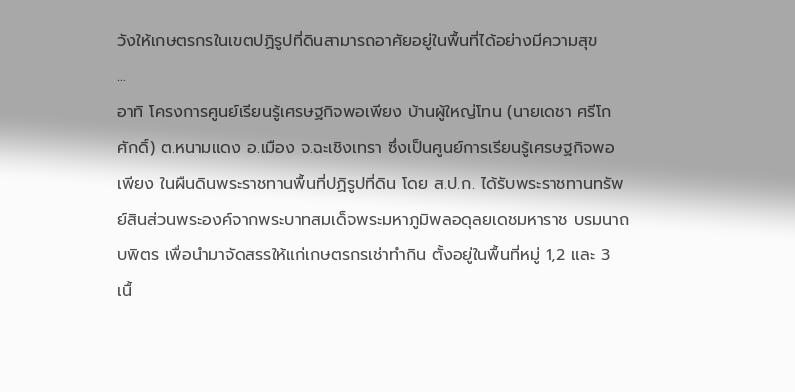วังให้เกษตรกรในเขตปฏิรูปที่ดินสามารถอาศัยอยู่ในพื้นที่ได้อย่างมีความสุข
...
อาทิ โครงการศูนย์เรียนรู้เศรษฐกิจพอเพียง บ้านผู้ใหญ่โทน (นายเดชา ศรีโกศักดิ์) ต.หนามแดง อ.เมือง จ.ฉะเชิงเทรา ซึ่งเป็นศูนย์การเรียนรู้เศรษฐกิจพอเพียง ในผืนดินพระราชทานพื้นที่ปฏิรูปที่ดิน โดย ส.ป.ก. ได้รับพระราชทานทรัพย์สินส่วนพระองค์จากพระบาทสมเด็จพระมหาภูมิพลอดุลยเดชมหาราช บรมนาถบพิตร เพื่อนำมาจัดสรรให้แก่เกษตรกรเช่าทำกิน ตั้งอยู่ในพื้นที่หมู่ 1,2 และ 3 เนื้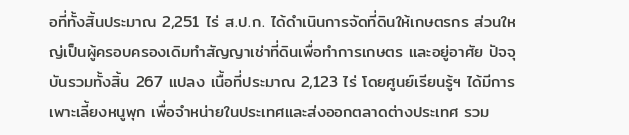อที่ทั้งสิ้นประมาณ 2,251 ไร่ ส.ป.ก. ได้ดำเนินการจัดที่ดินให้เกษตรกร ส่วนใหญ่เป็นผู้ครอบครองเดิมทำสัญญาเช่าที่ดินเพื่อทำการเกษตร และอยู่อาศัย ปัจจุบันรวมทั้งสิ้น 267 แปลง เนื้อที่ประมาณ 2,123 ไร่ โดยศูนย์เรียนรู้ฯ ได้มีการเพาะเลี้ยงหนูพุก เพื่อจำหน่ายในประเทศและส่งออกตลาดต่างประเทศ รวม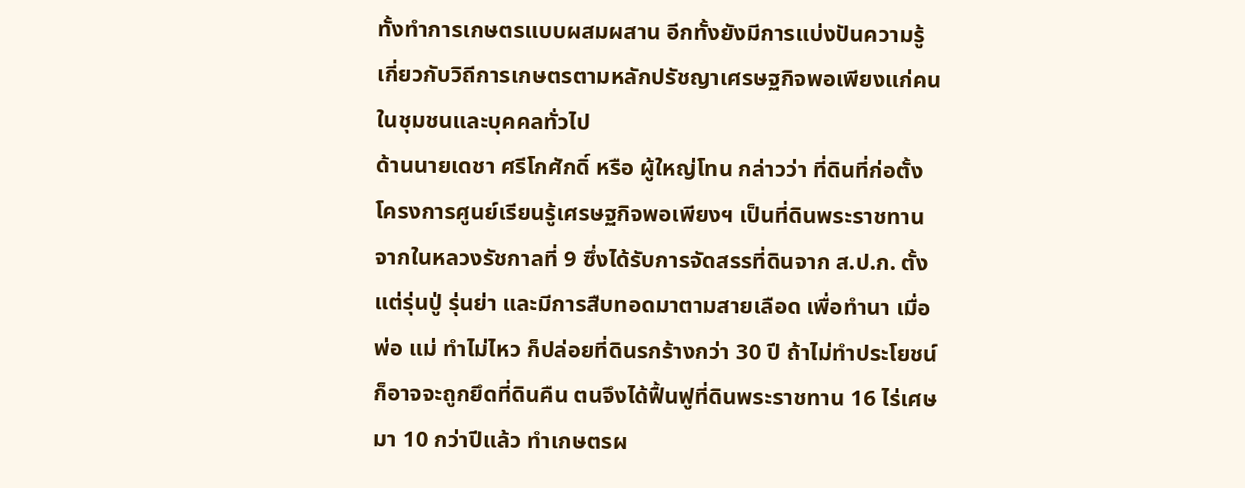ทั้งทำการเกษตรแบบผสมผสาน อีกทั้งยังมีการแบ่งปันความรู้เกี่ยวกับวิถีการเกษตรตามหลักปรัชญาเศรษฐกิจพอเพียงแก่คนในชุมชนและบุคคลทั่วไป
ด้านนายเดชา ศรีโกศักดิ์ หรือ ผู้ใหญ่โทน กล่าวว่า ที่ดินที่ก่อตั้งโครงการศูนย์เรียนรู้เศรษฐกิจพอเพียงฯ เป็นที่ดินพระราชทานจากในหลวงรัชกาลที่ 9 ซึ่งได้รับการจัดสรรที่ดินจาก ส.ป.ก. ตั้งแต่รุ่นปู่ รุ่นย่า และมีการสืบทอดมาตามสายเลือด เพื่อทำนา เมื่อพ่อ แม่ ทำไม่ไหว ก็ปล่อยที่ดินรกร้างกว่า 30 ปี ถ้าไม่ทำประโยชน์ก็อาจจะถูกยึดที่ดินคืน ตนจึงได้ฟื้นฟูที่ดินพระราชทาน 16 ไร่เศษ มา 10 กว่าปีแล้ว ทำเกษตรผ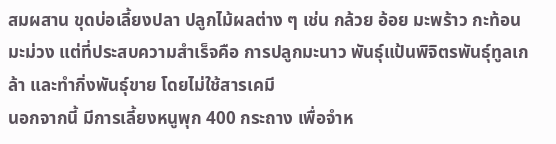สมผสาน ขุดบ่อเลี้ยงปลา ปลูกไม้ผลต่าง ๆ เช่น กล้วย อ้อย มะพร้าว กะท้อน มะม่วง แต่ที่ประสบความสำเร็จคือ การปลูกมะนาว พันธุ์แป้นพิจิตรพันธุ์ทูลเกล้า และทำกิ่งพันธุ์ขาย โดยไม่ใช้สารเคมี
นอกจากนี้ มีการเลี้ยงหนูพุก 400 กระถาง เพื่อจำห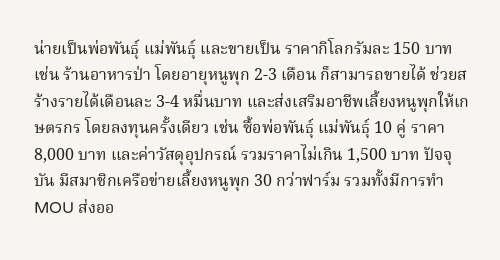น่ายเป็นพ่อพันธุ์ แม่พันธุ์ และขายเป็น ราคากิโลกรัมละ 150 บาท เช่น ร้านอาหารป่า โดยอายุหนูพุก 2-3 เดือน ก็สามารถขายได้ ช่วยสร้างรายได้เดือนละ 3-4 หมื่นบาท และส่งเสริมอาชีพเลี้ยงหนูพุกให้เกษตรกร โดยลงทุนครั้งเดียว เช่น ซื้อพ่อพันธุ์ แม่พันธุ์ 10 คู่ ราคา 8,000 บาท และค่าวัสดุอุปกรณ์ รวมราคาไม่เกิน 1,500 บาท ปัจจุบัน มีสมาชิกเครือข่ายเลี้ยงหนูพุก 30 กว่าฟาร์ม รวมทั้งมีการทำ MOU ส่งออ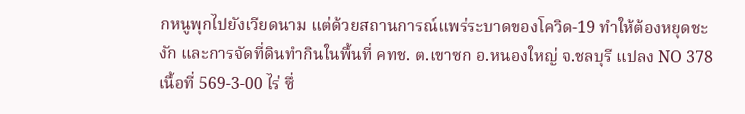กหนูพุกไปยังเวียดนาม แต่ด้วยสถานการณ์แพร่ระบาดของโควิด-19 ทำให้ต้องหยุดชะงัก และการจัดที่ดินทำกินในพื้นที่ คทช. ต.เขาซก อ.หนองใหญ่ จ.ชลบุรี แปลง NO 378 เนื้อที่ 569-3-00 ไร่ ซึ่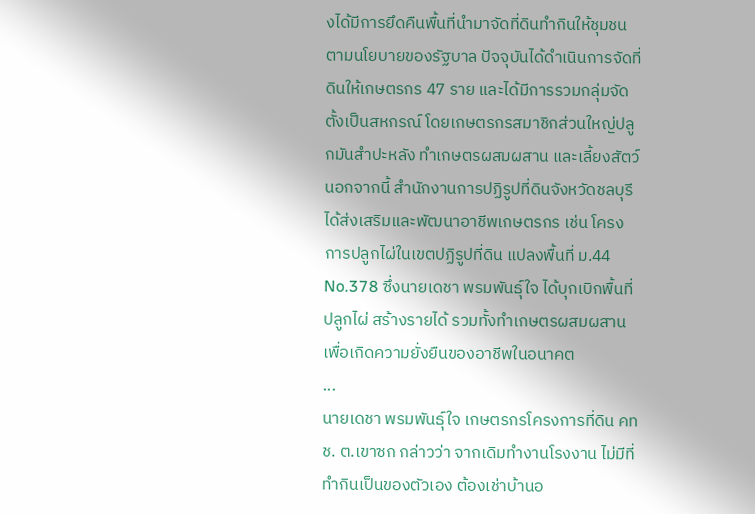งได้มีการยึดคืนพื้นที่นำมาจัดที่ดินทำกินให้ชุมชนตามนโยบายของรัฐบาล ปัจจุบันได้ดำเนินการจัดที่ดินให้เกษตรกร 47 ราย และได้มีการรวมกลุ่มจัดตั้งเป็นสหกรณ์ โดยเกษตรกรสมาชิกส่วนใหญ่ปลูกมันสำปะหลัง ทำเกษตรผสมผสาน และเลี้ยงสัตว์ นอกจากนี้ สำนักงานการปฏิรูปที่ดินจังหวัดชลบุรี ได้ส่งเสริมและพัฒนาอาชีพเกษตรกร เช่น โครงการปลูกไผ่ในเขตปฏิรูปที่ดิน แปลงพื้นที่ ม.44 No.378 ซึ่งนายเดชา พรมพันธุ์ใจ ได้บุกเบิกพื้นที่ปลูกไผ่ สร้างรายได้ รวมทั้งทำเกษตรผสมผสาน เพื่อเกิดความยั่งยืนของอาชีพในอนาคต
...
นายเดชา พรมพันธุ์ใจ เกษตรกรโครงการที่ดิน คทช. ต.เขาซก กล่าวว่า จากเดิมทำงานโรงงาน ไม่มีที่ทำกินเป็นของตัวเอง ต้องเช่าบ้านอ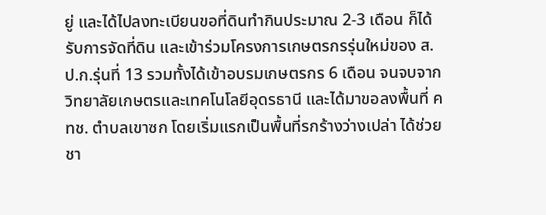ยู่ และได้ไปลงทะเบียนขอที่ดินทำกินประมาณ 2-3 เดือน ก็ได้รับการจัดที่ดิน และเข้าร่วมโครงการเกษตรกรรุ่นใหม่ของ ส.ป.ก.รุ่นที่ 13 รวมทั้งได้เข้าอบรมเกษตรกร 6 เดือน จนจบจากวิทยาลัยเกษตรและเทคโนโลยีอุดรธานี และได้มาขอลงพื้นที่ คทช. ตำบลเขาซก โดยเริ่มแรกเป็นพื้นที่รกร้างว่างเปล่า ได้ช่วยชา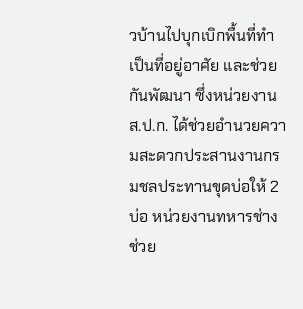วบ้านไปบุกเบิกพื้นที่ทำเป็นที่อยู่อาศัย และช่วยกันพัฒนา ซึ่งหน่วยงาน ส.ป.ก. ได้ช่วยอำนวยความสะดวกประสานงานกรมชลประทานขุดบ่อให้ 2 บ่อ หน่วยงานทหารช่างช่วย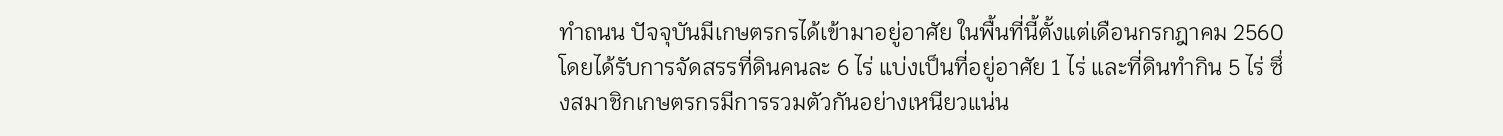ทำถนน ปัจจุบันมีเกษตรกรได้เข้ามาอยู่อาศัย ในพื้นที่นี้ตั้งแต่เดือนกรกฎาคม 2560 โดยได้รับการจัดสรรที่ดินคนละ 6 ไร่ แบ่งเป็นที่อยู่อาศัย 1 ไร่ และที่ดินทำกิน 5 ไร่ ซึ่งสมาชิกเกษตรกรมีการรวมตัวกันอย่างเหนียวแน่น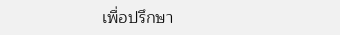เพื่อปรึกษา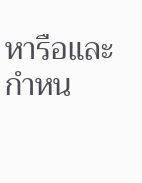หารือและกำหน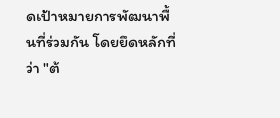ดเป้าหมายการพัฒนาพื้นที่ร่วมกัน โดยยึดหลักที่ว่า "ต้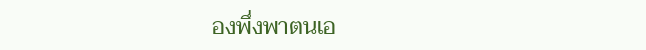องพึ่งพาตนเอ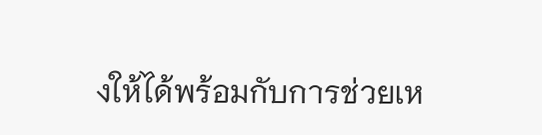งให้ได้พร้อมกับการช่วยเห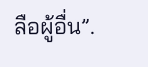ลือผู้อื่น”.